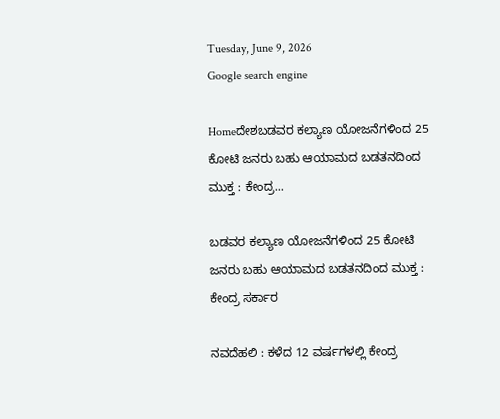Tuesday, June 9, 2026
Google search engine

Homeದೇಶಬಡವರ ಕಲ್ಯಾಣ ಯೋಜನೆಗಳಿಂದ 25 ಕೋಟಿ ಜನರು ಬಹು ಆಯಾಮದ ಬಡತನದಿಂದ ಮುಕ್ತ : ಕೇಂದ್ರ...

ಬಡವರ ಕಲ್ಯಾಣ ಯೋಜನೆಗಳಿಂದ 25 ಕೋಟಿ ಜನರು ಬಹು ಆಯಾಮದ ಬಡತನದಿಂದ ಮುಕ್ತ : ಕೇಂದ್ರ ಸರ್ಕಾರ

ನವದೆಹಲಿ : ಕಳೆದ 12 ವರ್ಷಗಳಲ್ಲಿ ಕೇಂದ್ರ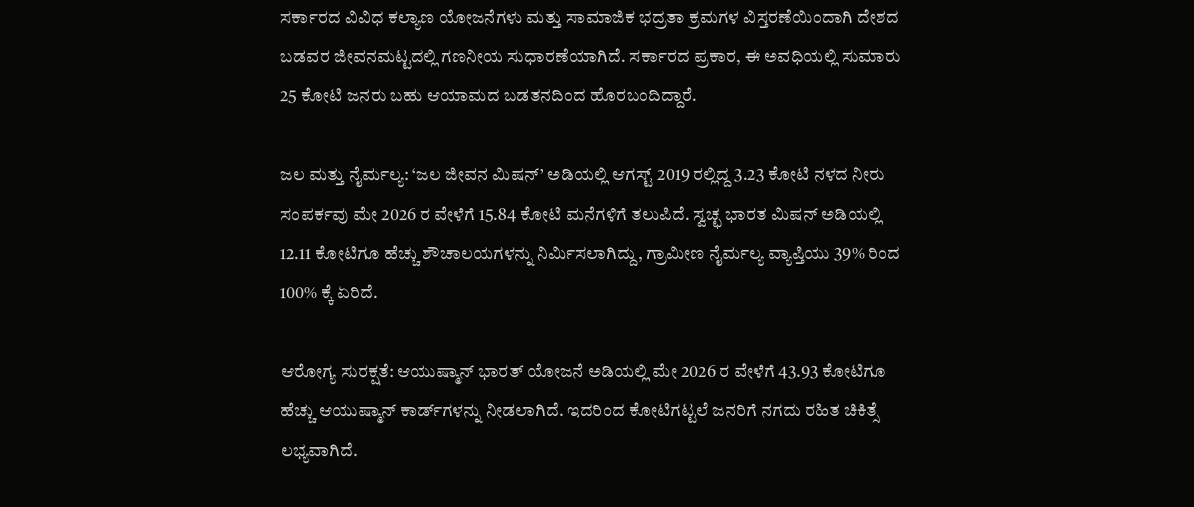ಸರ್ಕಾರದ ವಿವಿಧ ಕಲ್ಯಾಣ ಯೋಜನೆಗಳು ಮತ್ತು ಸಾಮಾಜಿಕ ಭದ್ರತಾ ಕ್ರಮಗಳ ವಿಸ್ತರಣೆಯಿಂದಾಗಿ ದೇಶದ ಬಡವರ ಜೀವನಮಟ್ಟದಲ್ಲಿ ಗಣನೀಯ ಸುಧಾರಣೆಯಾಗಿದೆ. ಸರ್ಕಾರದ ಪ್ರಕಾರ, ಈ ಅವಧಿಯಲ್ಲಿ ಸುಮಾರು 25 ಕೋಟಿ ಜನರು ಬಹು ಆಯಾಮದ ಬಡತನದಿಂದ ಹೊರಬಂದಿದ್ದಾರೆ.

ಜಲ ಮತ್ತು ನೈರ್ಮಲ್ಯ: ‘ಜಲ ಜೀವನ ಮಿಷನ್’ ಅಡಿಯಲ್ಲಿ ಆಗಸ್ಟ್ 2019 ರಲ್ಲಿದ್ದ 3.23 ಕೋಟಿ ನಳದ ನೀರು ಸಂಪರ್ಕವು ಮೇ 2026 ರ ವೇಳೆಗೆ 15.84 ಕೋಟಿ ಮನೆಗಳಿಗೆ ತಲುಪಿದೆ. ಸ್ವಚ್ಛ ಭಾರತ ಮಿಷನ್ ಅಡಿಯಲ್ಲಿ 12.11 ಕೋಟಿಗೂ ಹೆಚ್ಚು ಶೌಚಾಲಯಗಳನ್ನು ನಿರ್ಮಿಸಲಾಗಿದ್ದು, ಗ್ರಾಮೀಣ ನೈರ್ಮಲ್ಯ ವ್ಯಾಪ್ತಿಯು 39% ರಿಂದ 100% ಕ್ಕೆ ಏರಿದೆ.

ಆರೋಗ್ಯ ಸುರಕ್ಷತೆ: ಆಯುಷ್ಮಾನ್ ಭಾರತ್ ಯೋಜನೆ ಅಡಿಯಲ್ಲಿ ಮೇ 2026 ರ ವೇಳೆಗೆ 43.93 ಕೋಟಿಗೂ ಹೆಚ್ಚು ಆಯುಷ್ಮಾನ್ ಕಾರ್ಡ್‌ಗಳನ್ನು ನೀಡಲಾಗಿದೆ. ಇದರಿಂದ ಕೋಟಿಗಟ್ಟಲೆ ಜನರಿಗೆ ನಗದು ರಹಿತ ಚಿಕಿತ್ಸೆ ಲಭ್ಯವಾಗಿದೆ.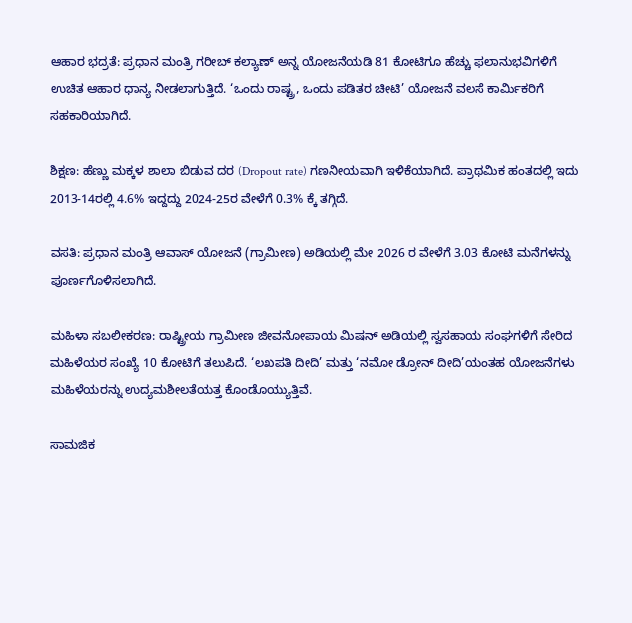ಆಹಾರ ಭದ್ರತೆ: ಪ್ರಧಾನ ಮಂತ್ರಿ ಗರೀಬ್ ಕಲ್ಯಾಣ್ ಅನ್ನ ಯೋಜನೆಯಡಿ 81 ಕೋಟಿಗೂ ಹೆಚ್ಚು ಫಲಾನುಭವಿಗಳಿಗೆ ಉಚಿತ ಆಹಾರ ಧಾನ್ಯ ನೀಡಲಾಗುತ್ತಿದೆ. ‘ಒಂದು ರಾಷ್ಟ್ರ, ಒಂದು ಪಡಿತರ ಚೀಟಿ’ ಯೋಜನೆ ವಲಸೆ ಕಾರ್ಮಿಕರಿಗೆ ಸಹಕಾರಿಯಾಗಿದೆ.

ಶಿಕ್ಷಣ: ಹೆಣ್ಣು ಮಕ್ಕಳ ಶಾಲಾ ಬಿಡುವ ದರ (Dropout rate) ಗಣನೀಯವಾಗಿ ಇಳಿಕೆಯಾಗಿದೆ. ಪ್ರಾಥಮಿಕ ಹಂತದಲ್ಲಿ ಇದು 2013-14ರಲ್ಲಿ 4.6% ಇದ್ದದ್ದು 2024-25ರ ವೇಳೆಗೆ 0.3% ಕ್ಕೆ ತಗ್ಗಿದೆ.

ವಸತಿ: ಪ್ರಧಾನ ಮಂತ್ರಿ ಆವಾಸ್ ಯೋಜನೆ (ಗ್ರಾಮೀಣ) ಅಡಿಯಲ್ಲಿ ಮೇ 2026 ರ ವೇಳೆಗೆ 3.03 ಕೋಟಿ ಮನೆಗಳನ್ನು ಪೂರ್ಣಗೊಳಿಸಲಾಗಿದೆ.

ಮಹಿಳಾ ಸಬಲೀಕರಣ: ರಾಷ್ಟ್ರೀಯ ಗ್ರಾಮೀಣ ಜೀವನೋಪಾಯ ಮಿಷನ್ ಅಡಿಯಲ್ಲಿ ಸ್ವಸಹಾಯ ಸಂಘಗಳಿಗೆ ಸೇರಿದ ಮಹಿಳೆಯರ ಸಂಖ್ಯೆ 10 ಕೋಟಿಗೆ ತಲುಪಿದೆ. ‘ಲಖಪತಿ ದೀದಿ’ ಮತ್ತು ‘ನಮೋ ಡ್ರೋನ್ ದೀದಿ’ಯಂತಹ ಯೋಜನೆಗಳು ಮಹಿಳೆಯರನ್ನು ಉದ್ಯಮಶೀಲತೆಯತ್ತ ಕೊಂಡೊಯ್ಯುತ್ತಿವೆ.

ಸಾಮಜಿಕ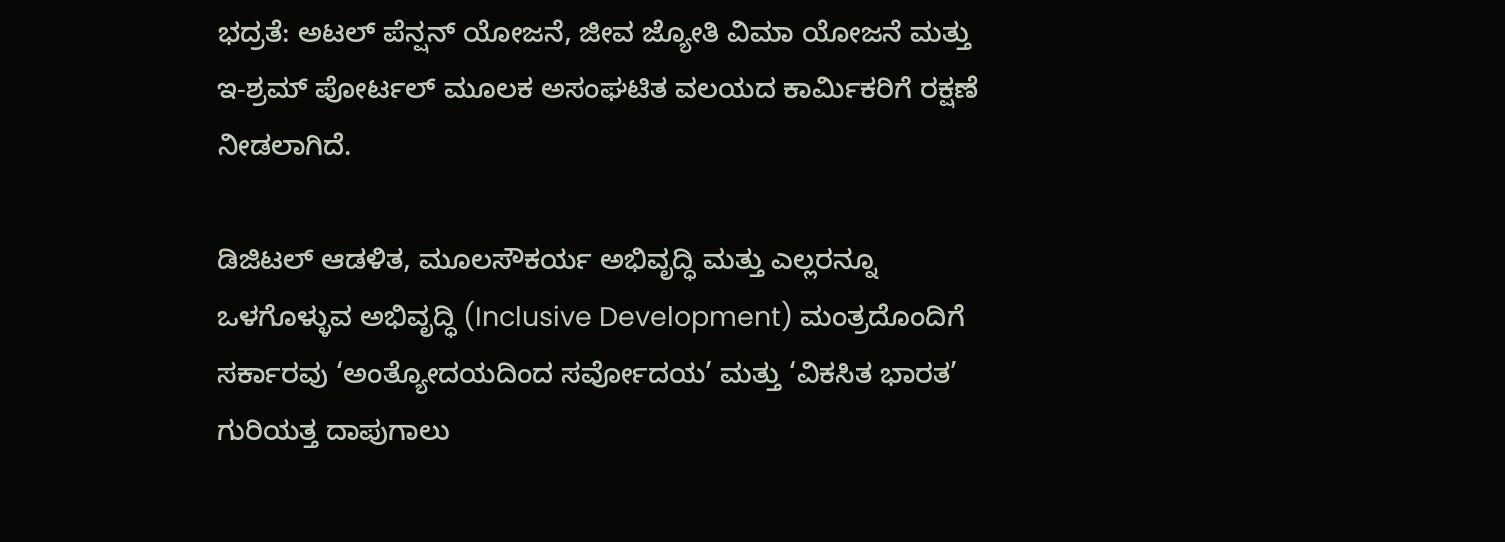ಭದ್ರತೆ: ಅಟಲ್ ಪೆನ್ಷನ್ ಯೋಜನೆ, ಜೀವ ಜ್ಯೋತಿ ವಿಮಾ ಯೋಜನೆ ಮತ್ತು ಇ-ಶ್ರಮ್ ಪೋರ್ಟಲ್ ಮೂಲಕ ಅಸಂಘಟಿತ ವಲಯದ ಕಾರ್ಮಿಕರಿಗೆ ರಕ್ಷಣೆ ನೀಡಲಾಗಿದೆ.

ಡಿಜಿಟಲ್ ಆಡಳಿತ, ಮೂಲಸೌಕರ್ಯ ಅಭಿವೃದ್ಧಿ ಮತ್ತು ಎಲ್ಲರನ್ನೂ ಒಳಗೊಳ್ಳುವ ಅಭಿವೃದ್ಧಿ (Inclusive Development) ಮಂತ್ರದೊಂದಿಗೆ ಸರ್ಕಾರವು ‘ಅಂತ್ಯೋದಯದಿಂದ ಸರ್ವೋದಯ’ ಮತ್ತು ‘ವಿಕಸಿತ ಭಾರತ’ ಗುರಿಯತ್ತ ದಾಪುಗಾಲು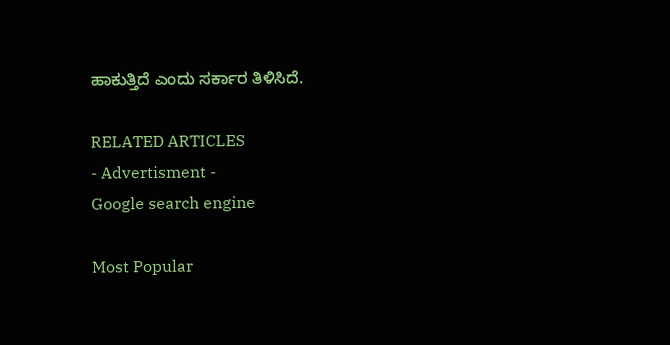ಹಾಕುತ್ತಿದೆ ಎಂದು ಸರ್ಕಾರ ತಿಳಿಸಿದೆ.

RELATED ARTICLES
- Advertisment -
Google search engine

Most Popular